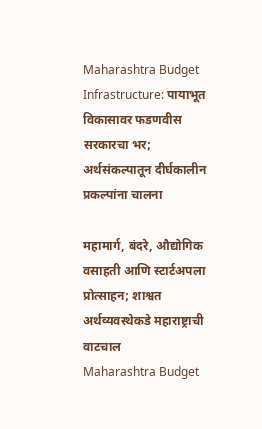Maharashtra Budget Infrastructure: पायाभूत विकासावर फडणवीस सरकारचा भर; अर्थसंकल्पातून दीर्घकालीन प्रकल्पांना चालना

महामार्ग, बंदरे, औद्योगिक वसाहती आणि स्टार्टअपला प्रोत्साहन; शाश्वत अर्थव्यवस्थेकडे महाराष्ट्राची वाटचाल
Maharashtra Budget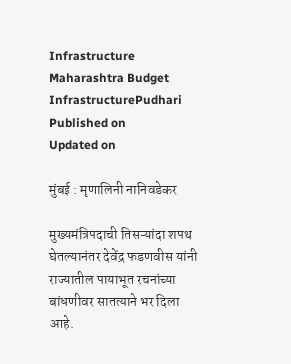Infrastructure
Maharashtra Budget InfrastructurePudhari
Published on
Updated on

मुंबई : मृणालिनी नानिवडेकर

मुख्यमंत्रिपदाची तिसऱ्यांदा शपथ घेतल्यानंतर देवेंद्र फडणवीस यांनी राज्यातील पायाभूत रचनांच्या बांधणीवर सातत्याने भर दिला आहे.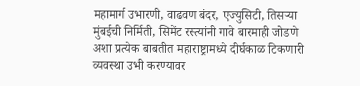महामार्ग उभारणी, वाढवण बंदर, एज्युसिटी, तिसऱ्या मुंबईची निर्मिती, सिमेंट रस्त्यांनी गावे बारमाही जोडणे अशा प्रत्येक बाबतीत महाराष्ट्रामध्ये दीर्घकाळ टिकणारी व्यवस्था उभी करण्यावर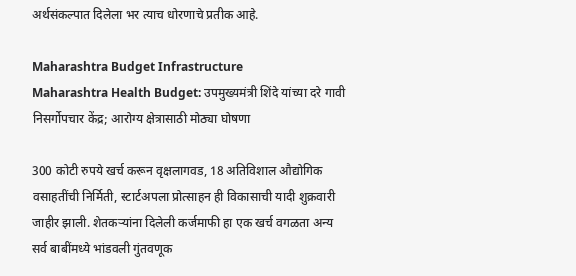अर्थसंकल्पात दिलेला भर त्याच धोरणाचे प्रतीक आहे.

Maharashtra Budget Infrastructure
Maharashtra Health Budget: उपमुख्यमंत्री शिंदे यांच्या दरे गावी निसर्गोपचार केंद्र; आरोग्य क्षेत्रासाठी मोठ्या घोषणा

300 कोटी रुपये खर्च करून वृक्षलागवड, 18 अतिविशाल औद्योगिक वसाहतींची निर्मिती, स्टार्टअपला प्रोत्साहन ही विकासाची यादी शुक्रवारी जाहीर झाली. शेतकऱ्यांना दिलेली कर्जमाफी हा एक खर्च वगळता अन्य सर्व बाबींमध्ये भांडवली गुंतवणूक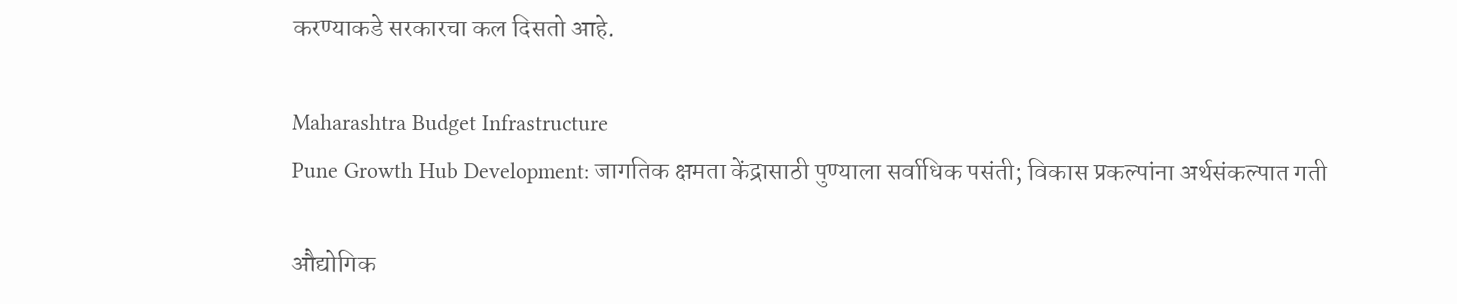करण्याकडे सरकारचा कल दिसतो आहे.

Maharashtra Budget Infrastructure
Pune Growth Hub Development: जागतिक क्षमता केंद्रासाठी पुण्याला सर्वाधिक पसंती; विकास प्रकल्पांना अर्थसंकल्पात गती

औद्योगिक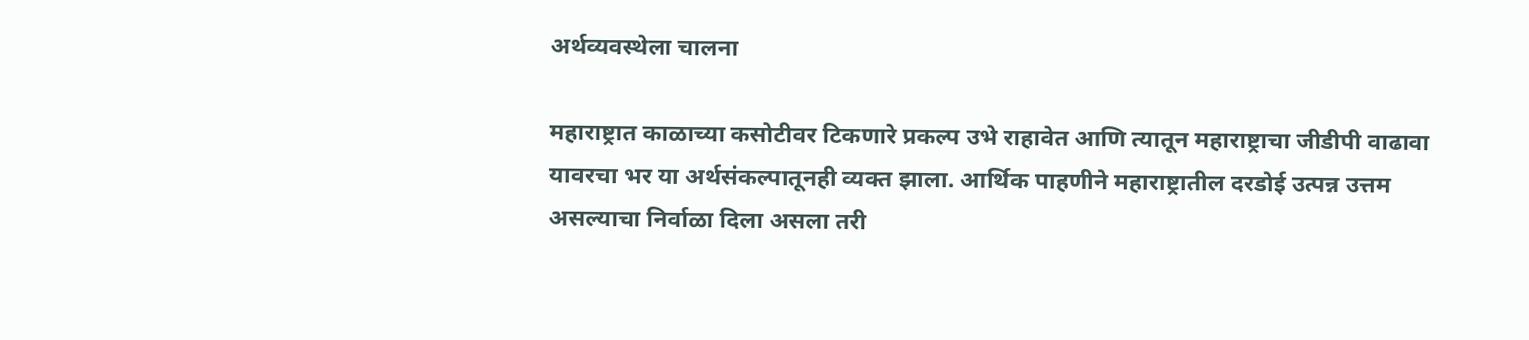अर्थव्यवस्थेला चालना

महाराष्ट्रात काळाच्या कसोटीवर टिकणारे प्रकल्प उभे राहावेत आणि त्यातून महाराष्ट्राचा जीडीपी वाढावा यावरचा भर या अर्थसंकल्पातूनही व्यक्त झाला. आर्थिक पाहणीने महाराष्ट्रातील दरडोई उत्पन्न उत्तम असल्याचा निर्वाळा दिला असला तरी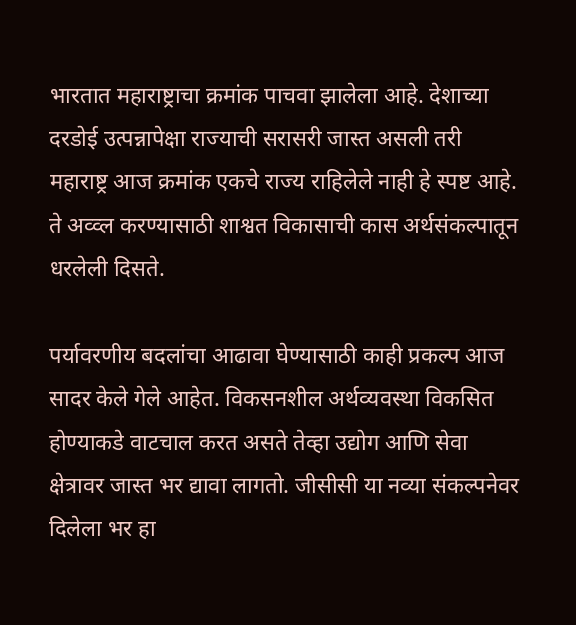भारतात महाराष्ट्राचा क्रमांक पाचवा झालेला आहे. देशाच्या दरडोई उत्पन्नापेक्षा राज्याची सरासरी जास्त असली तरी महाराष्ट्र आज क्रमांक एकचे राज्य राहिलेले नाही हे स्पष्ट आहे. ते अव्व्ल करण्यासाठी शाश्वत विकासाची कास अर्थसंकल्पातून धरलेली दिसते.

पर्यावरणीय बदलांचा आढावा घेण्यासाठी काही प्रकल्प आज सादर केले गेले आहेत. विकसनशील अर्थव्यवस्था विकसित होण्याकडे वाटचाल करत असते तेव्हा उद्योग आणि सेवा क्षेत्रावर जास्त भर द्यावा लागतो. जीसीसी या नव्या संकल्पनेवर दिलेला भर हा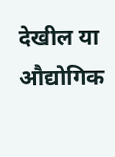देखील या औद्योगिक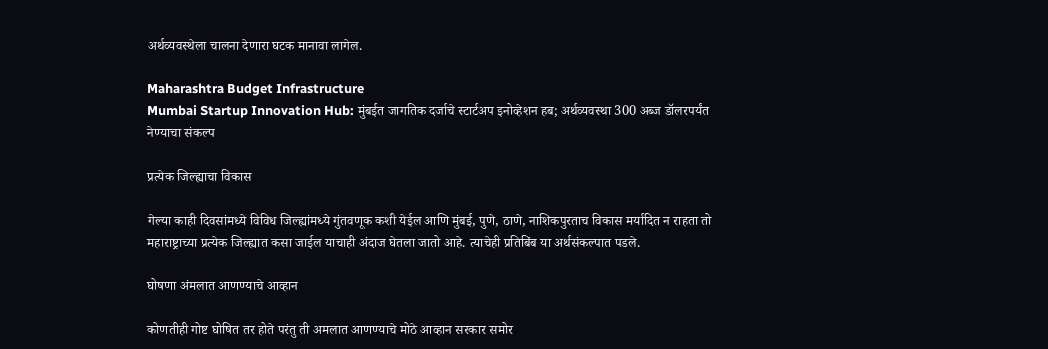अर्थव्यवस्थेला चालना देणारा घटक मानावा लागेल.

Maharashtra Budget Infrastructure
Mumbai Startup Innovation Hub: मुंबईत जागतिक दर्जाचे स्टार्टअप इनोव्हेशन हब; अर्थव्यवस्था 300 अब्ज डॉलरपर्यंत नेण्याचा संकल्प

प्रत्येक जिल्ह्याचा विकास

गेल्या काही दिवसांमध्ये विविध जिल्ह्यांमध्ये गुंतवणूक कशी येईल आणि मुंबई, पुणे, ठाणे, नाशिकपुरताच विकास मर्यादित न राहता तो महाराष्ट्राच्या प्रत्येक जिल्ह्यात कसा जाईल याचाही अंदाज घेतला जातो आहे. त्याचेही प्रतिबिंब या अर्थसंकल्पात पडले.

घोषणा अंमलात आणण्याचे आव्हान

कोणतीही गोष्ट घोषित तर होते परंतु ती अमलात आणण्याचे मोठे आव्हान सरकार समोर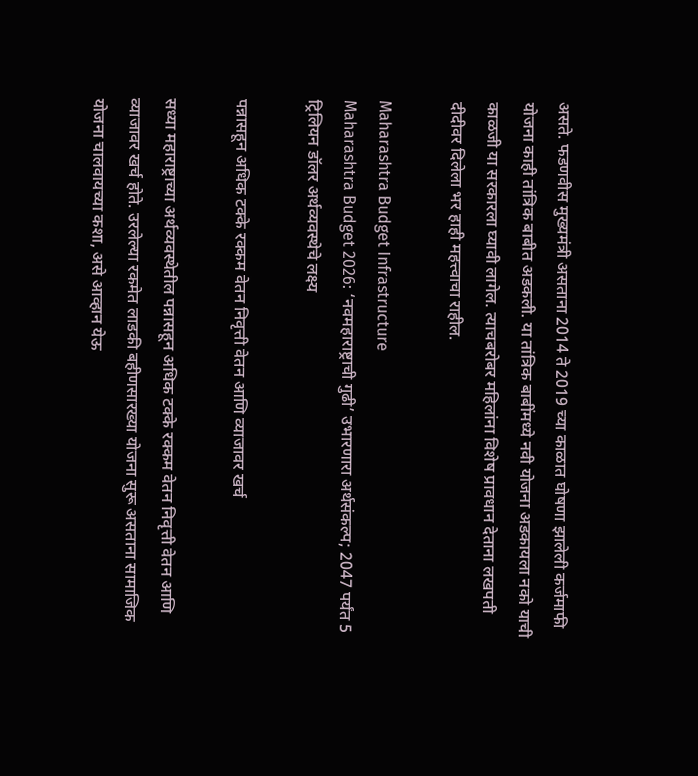असते. फडणवीस मुख्यमंत्री असताना 2014 ते 2019 च्या काळात घोषणा झालेली कर्जमाफी योजना काही तांत्रिक बाबीत अडकली. या तांत्रिक बाबींमध्ये नवी योजना अडकायला नको याची काळजी या सरकारला घ्यावी लागेल. त्याचबरोबर महिलांना विशेष प्रावधान देताना लखपती दीदीवर दिलेला भर हाही महत्त्वाचा राहील.

Maharashtra Budget Infrastructure
Maharashtra Budget 2026: ‘नवमहाराष्ट्राची गुढी’ उभारणारा अर्थसंकल्प; 2047 पर्यंत 5 ट्रिलियन डॉलर अर्थव्यवस्थेचे लक्ष्य

पन्नासहून अधिक टक्के रक्कम वेतन निवृत्ती वेतन आणि व्याजावर खर्च

सध्या महाराष्ट्राच्या अर्थव्यवस्थेतील पन्नासहून अधिक टक्के रक्कम वेतन निवृत्ती वेतन आणि व्याजावर खर्च होते. उरलेल्या रकमेत लाडकी बहीणसारख्या योजना सुरू असताना सामाजिक योजना चालवायच्या कशा, असे आव्हान येऊ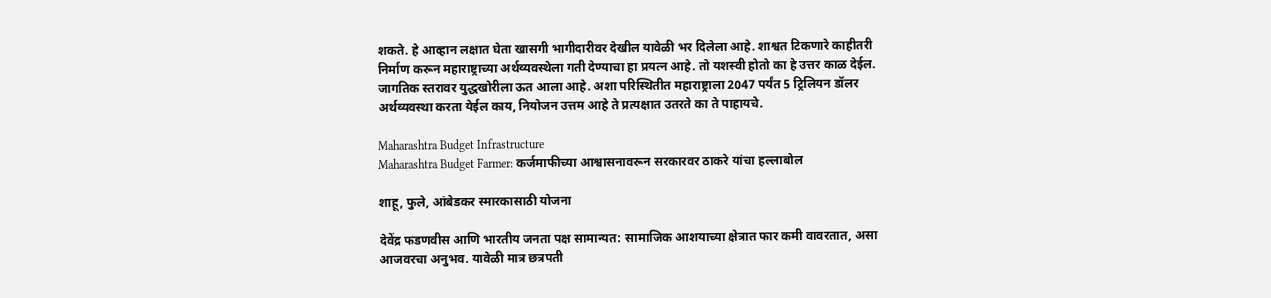शकते. हे आव्हान लक्षात घेता खासगी भागीदारीवर देखील यावेळी भर दिलेला आहे. शाश्वत टिकणारे काहीतरी निर्माण करून महाराष्ट्राच्या अर्थव्यवस्थेला गती देण्याचा हा प्रयत्न आहे. तो यशस्वी होतो का हे उत्तर काळ देईल. जागतिक स्तरावर युद्धखोरीला ऊत आला आहे. अशा परिस्थितीत महाराष्ट्राला 2047 पर्यंत 5 ट्रिलियन डॉलर अर्थव्यवस्था करता येईल काय, नियोजन उत्तम आहे ते प्रत्यक्षात उतरते का ते पाहायचे.

Maharashtra Budget Infrastructure
Maharashtra Budget Farmer: कर्जमाफीच्या आश्वासनावरून सरकारवर ठाकरे यांचा हल्लाबोल

शाहू, फुले, आंबेडकर स्मारकासाठी योजना

देवेंद्र फडणवीस आणि भारतीय जनता पक्ष सामान्यत: सामाजिक आशयाच्या क्षेत्रात फार कमी वावरतात, असा आजवरचा अनुभव. यावेळी मात्र छत्रपती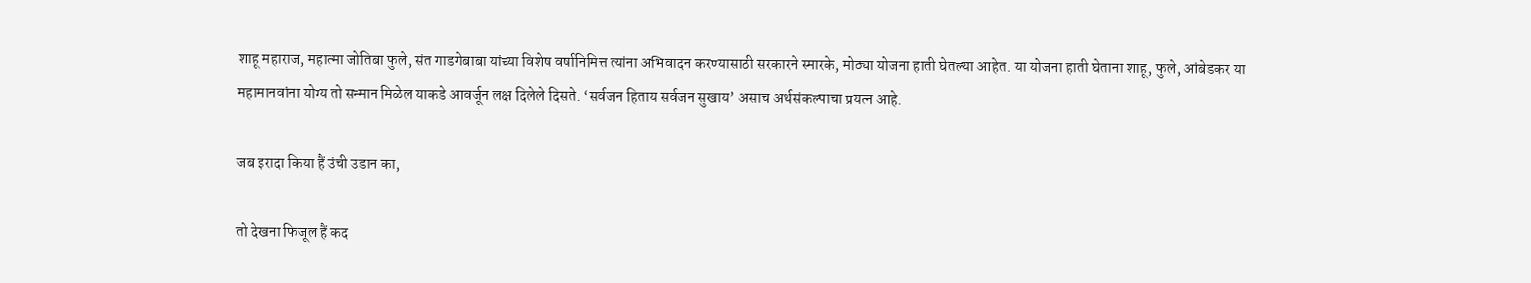शाहू महाराज, महात्मा जोतिबा फुले, संत गाडगेबाबा यांच्या विशेष वर्षानिमित्त त्यांना अभिवादन करण्यासाठी सरकारने स्मारके, मोठ्या योजना हाती घेतल्या आहेत. या योजना हाती घेताना शाहू, फुले, आंबेडकर या महामानवांना योग्य तो सन्मान मिळेल याकडे आवर्जून लक्ष दिलेले दिसते. ‘सर्वजन हिताय सर्वजन सुखाय‌’ असाच अर्थसंकल्पाचा प्रयत्न आहे.

जब इरादा किया हैं उंची उडान का,

तो देखना फिजूल हैं कद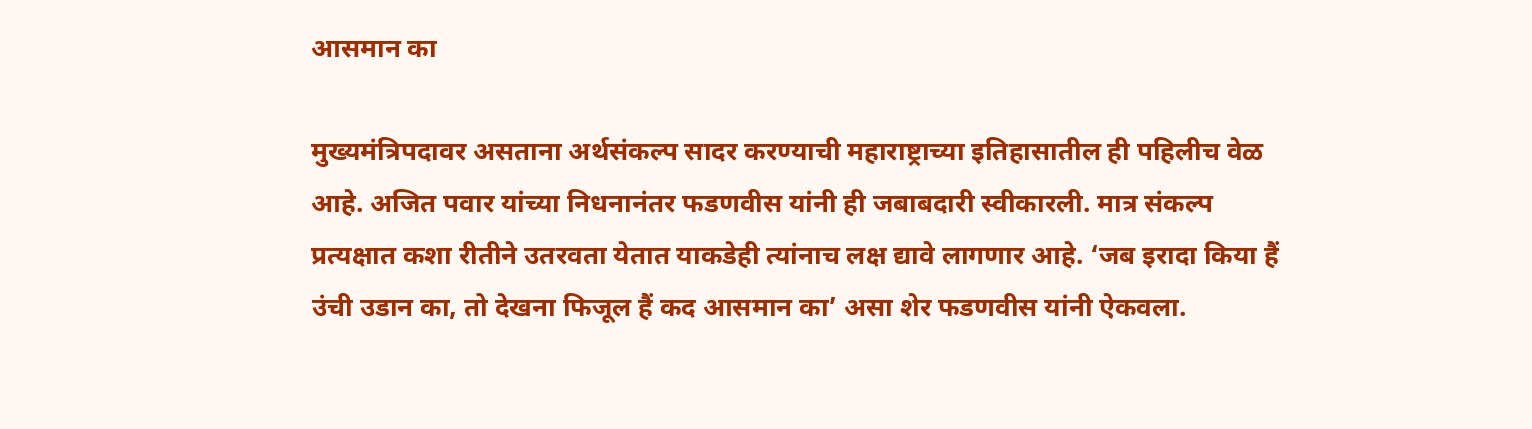आसमान का

मुख्यमंत्रिपदावर असताना अर्थसंकल्प सादर करण्याची महाराष्ट्राच्या इतिहासातील ही पहिलीच वेळ आहे. अजित पवार यांच्या निधनानंतर फडणवीस यांनी ही जबाबदारी स्वीकारली. मात्र संकल्प प्रत्यक्षात कशा रीतीने उतरवता येतात याकडेही त्यांनाच लक्ष द्यावे लागणार आहे. ‘जब इरादा किया हैं उंची उडान का, तो देखना फिजूल हैं कद आसमान का‌’ असा शेर फडणवीस यांनी ऐकवला.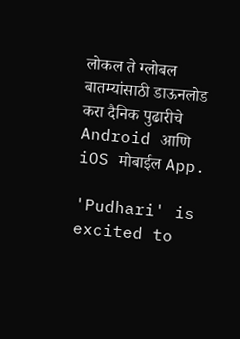लोकल ते ग्लोबल बातम्यांसाठी डाऊनलोड करा दैनिक पुढारीचे Android आणि iOS मोबाईल App.

'Pudhari' is excited to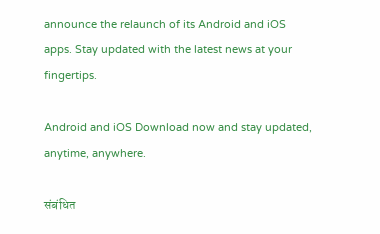announce the relaunch of its Android and iOS apps. Stay updated with the latest news at your fingertips.

Android and iOS Download now and stay updated, anytime, anywhere.

संबंधित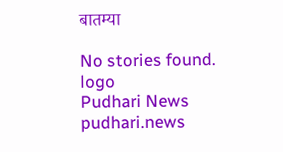बातम्या

No stories found.
logo
Pudhari News
pudhari.news